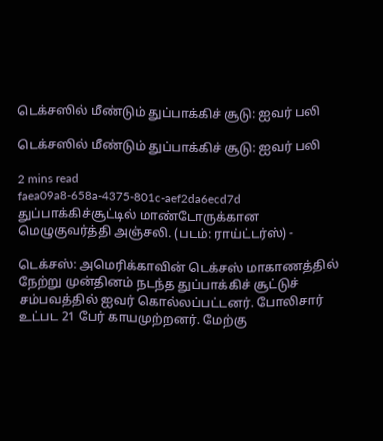டெக்சஸில் மீண்டும் துப்பாக்கிச் சூடு: ஐவர் பலி

டெக்சஸில் மீண்டும் துப்பாக்கிச் சூடு: ஐவர் பலி

2 mins read
faea09a8-658a-4375-801c-aef2da6ecd7d
துப்பாக்கிச்சூட்டில் மாண்டோருக்கான மெழுகுவர்த்தி அஞ்சலி. (படம்: ராய்ட்டர்ஸ்) -

டெக்சஸ்: அமெரிக்காவின் டெக்சஸ் மாகாணத்தில் நேற்று முன்தினம் நடந்த துப்பாக்கிச் சூட்டுச் சம்பவத்தில் ஐவர் கொல்லப்பட்டனர். போலிசார் உட்பட 21 பேர் காயமுற்றனர். மேற்கு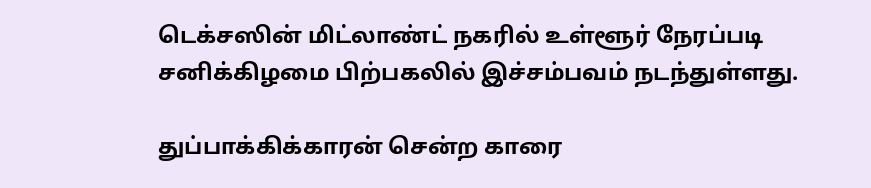டெக்சஸின் மிட்லாண்ட் நகரில் உள்ளூர் நேரப்படி சனிக்கிழமை பிற்பகலில் இச்சம்பவம் நடந்துள்ளது.

துப்பாக்கிக்காரன் சென்ற காரை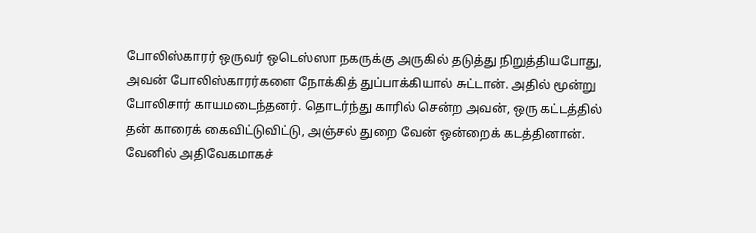போலிஸ்காரர் ஒருவர் ஒடெஸ்ஸா நகருக்கு அருகில் தடுத்து நிறுத்தியபோது, அவன் போலிஸ்காரர்களை நோக்கித் துப்பாக்கியால் சுட்டான். அதில் மூன்று போலிசார் காயமடைந்தனர். தொடர்ந்து காரில் சென்ற அவன், ஒரு கட்டத்தில் தன் காரைக் கைவிட்டுவிட்டு, அஞ்சல் துறை வேன் ஒன்றைக் கடத்தினான். வேனில் அதிவேகமாகச்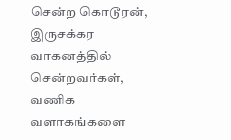சென்ற கொடூரன், இருசக்கர வாகனத்தில் சென்றவர்கள், வணிக வளாகங்களை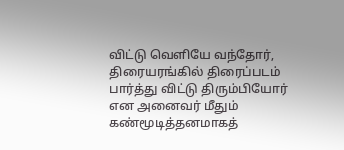விட்டு வெளியே வந்தோர், திரையரங்கில் திரைப்படம் பார்த்து விட்டு திரும்பியோர் என அனைவர் மீதும் கண்மூடித்தனமாகத்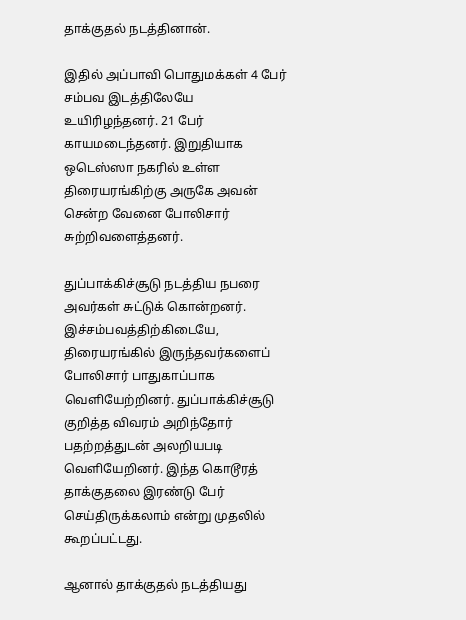தாக்குதல் நடத்தினான்.

இதில் அப்பாவி பொதுமக்கள் 4 பேர் சம்பவ இடத்திலேயே உயிரிழந்தனர். 21 பேர் காயமடைந்தனர். இறுதியாக ஒடெஸ்ஸா நகரில் உள்ள திரையரங்கிற்கு அருகே அவன் சென்ற வேனை போலிசார் சுற்றிவளைத்தனர்.

துப்பாக்கிச்சூடு நடத்திய நபரை அவர்கள் சுட்டுக் கொன்றனர். இச்சம்பவத்திற்கிடையே, திரையரங்கில் இருந்தவர்களைப் போலிசார் பாதுகாப்பாக வெளியேற்றினர். துப்பாக்கிச்சூடு குறித்த விவரம் அறிந்தோர் பதற்றத்துடன் அலறியபடி வெளியேறினர். இந்த கொடூரத் தாக்குதலை இரண்டு பேர் செய்திருக்கலாம் என்று முதலில் கூறப்பட்டது.

ஆனால் தாக்குதல் நடத்தியது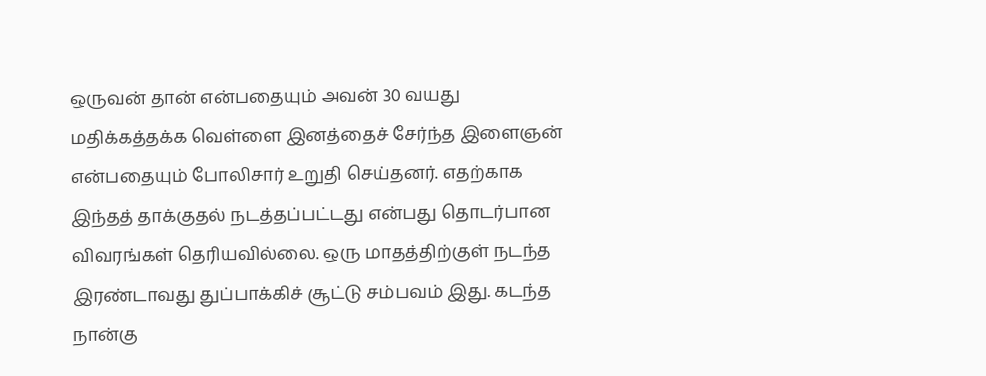ஒருவன் தான் என்பதையும் அவன் 30 வயது மதிக்கத்தக்க வெள்ளை இனத்தைச் சேர்ந்த இளைஞன் என்பதையும் போலிசார் உறுதி செய்தனர். எதற்காக இந்தத் தாக்குதல் நடத்தப்பட்டது என்பது தொடர்பான விவரங்கள் தெரியவில்லை. ஒரு மாதத்திற்குள் நடந்த இரண்டாவது துப்பாக்கிச் சூட்டு சம்பவம் இது. கடந்த நான்கு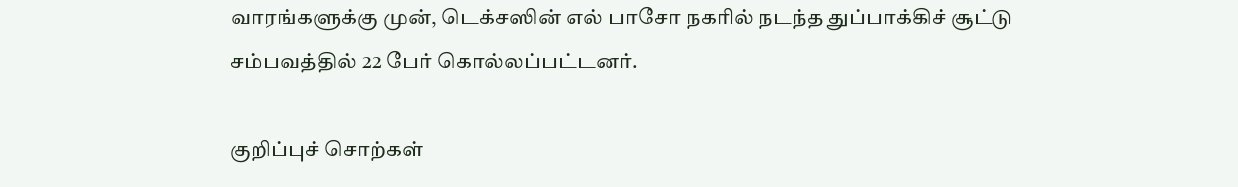வாரங்களுக்கு முன், டெக்சஸின் எல் பாசோ நகரில் நடந்த துப்பாக்கிச் சூட்டு சம்பவத்தில் 22 பேர் கொல்லப்பட்டனர்.

குறிப்புச் சொற்கள்